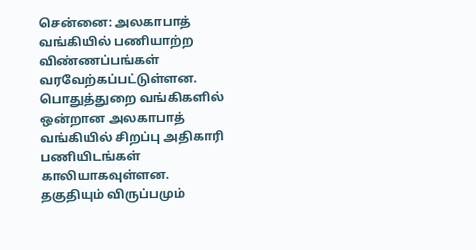சென்னை: அலகாபாத் வங்கியில் பணியாற்ற விண்ணப்பங்கள் வரவேற்கப்பட்டுள்ளன.
பொதுத்துறை வங்கிகளில் ஒன்றான அலகாபாத் வங்கியில் சிறப்பு அதிகாரி பணியிடங்கள் காலியாகவுள்ளன. தகுதியும் விருப்பமும்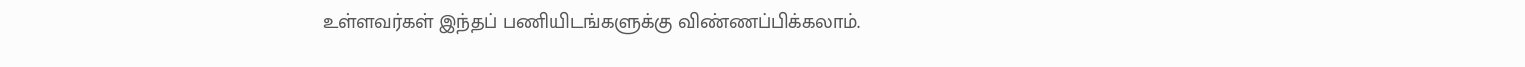உள்ளவர்கள் இந்தப் பணியிடங்களுக்கு விண்ணப்பிக்கலாம்.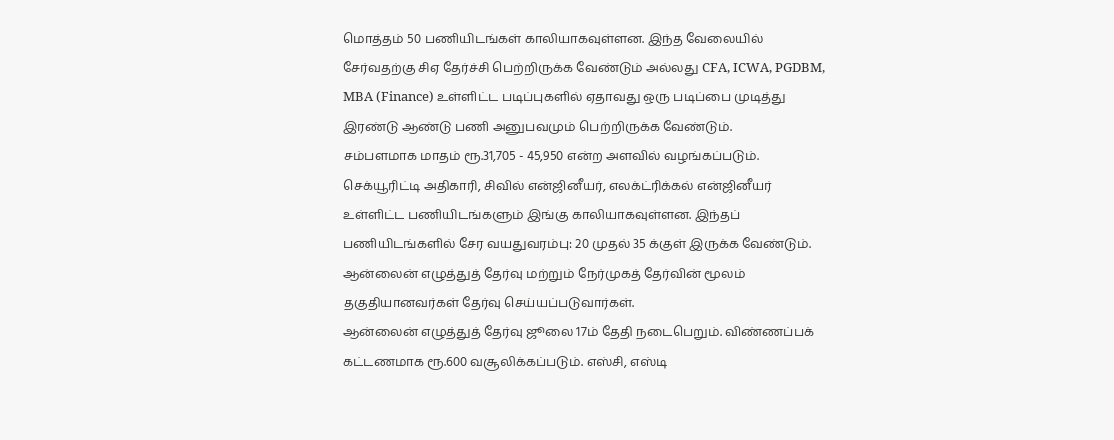மொத்தம் 50 பணியிடங்கள் காலியாகவுள்ளன. இந்த வேலையில் சேர்வதற்கு சிஏ தேர்ச்சி பெற்றிருக்க வேண்டும் அல்லது CFA, ICWA, PGDBM, MBA (Finance) உள்ளிட்ட படிப்புகளில் ஏதாவது ஒரு படிப்பை முடித்து இரண்டு ஆண்டு பணி அனுபவமும் பெற்றிருக்க வேண்டும்.
சம்பளமாக மாதம் ரூ.31,705 - 45,950 என்ற அளவில் வழங்கப்படும்.
செக்யூரிட்டி அதிகாரி, சிவில் என்ஜினீயர், எலக்ட்ரிக்கல் என்ஜினீயர் உள்ளிட்ட பணியிடங்களும் இங்கு காலியாகவுள்ளன. இந்தப் பணியிடங்களில் சேர வயதுவரம்பு: 20 முதல் 35 க்குள் இருக்க வேண்டும்.
ஆன்லைன் எழுத்துத் தேர்வு மற்றும் நேர்முகத் தேர்வின் மூலம் தகுதியானவர்கள் தேர்வு செய்யப்படுவார்கள்.
ஆன்லைன் எழுத்துத் தேர்வு ஜூலை 17ம் தேதி நடைபெறும். விண்ணப்பக் கட்டணமாக ரூ.600 வசூலிக்கப்படும். எஸ்சி, எஸ்டி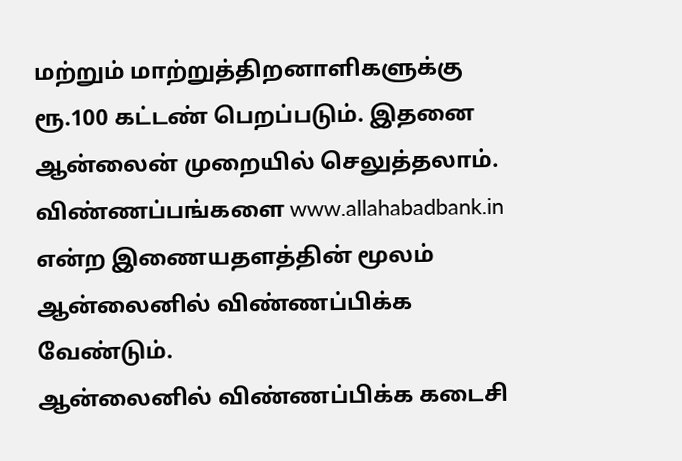மற்றும் மாற்றுத்திறனாளிகளுக்கு ரூ.100 கட்டண் பெறப்படும். இதனை ஆன்லைன் முறையில் செலுத்தலாம்.
விண்ணப்பங்களை www.allahabadbank.in என்ற இணையதளத்தின் மூலம் ஆன்லைனில் விண்ணப்பிக்க வேண்டும்.
ஆன்லைனில் விண்ணப்பிக்க கடைசி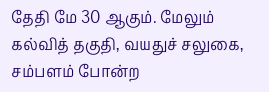தேதி மே 30 ஆகும். மேலும் கல்வித் தகுதி, வயதுச் சலுகை, சம்பளம் போன்ற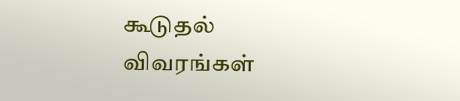கூடுதல் விவரங்கள்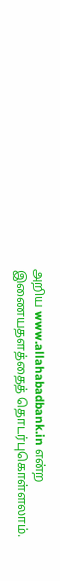அறிய www.allahabadbank.in என்ற இணையதளத்தைத் தொடர்புகொள்ளலாம்.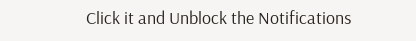Click it and Unblock the Notifications